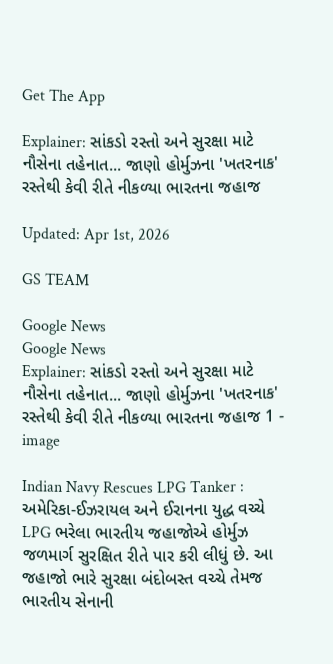Get The App

Explainer: સાંકડો રસ્તો અને સુરક્ષા માટે નૌસેના તહેનાત... જાણો હોર્મુઝના 'ખતરનાક' રસ્તેથી કેવી રીતે નીકળ્યા ભારતના જહાજ

Updated: Apr 1st, 2026

GS TEAM

Google News
Google News
Explainer: સાંકડો રસ્તો અને સુરક્ષા માટે નૌસેના તહેનાત... જાણો હોર્મુઝના 'ખતરનાક' રસ્તેથી કેવી રીતે નીકળ્યા ભારતના જહાજ 1 - image

Indian Navy Rescues LPG Tanker : અમેરિકા-ઈઝરાયલ અને ઈરાનના યુદ્ધ વચ્ચે LPG ભરેલા ભારતીય જહાજોએ હોર્મુઝ જળમાર્ગ સુરક્ષિત રીતે પાર કરી લીધું છે. આ જહાજો ભારે સુરક્ષા બંદોબસ્ત વચ્ચે તેમજ ભારતીય સેનાની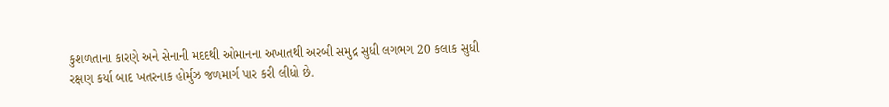કુશળતાના કારણે અને સેનાની મદદથી ઓમાનના અખાતથી અરબી સમુદ્ર સુધી લગભગ 20 કલાક સુધી રક્ષણ કર્યા બાદ ખતરનાક હોર્મુઝ જળમાર્ગ પાર કરી લીધો છે.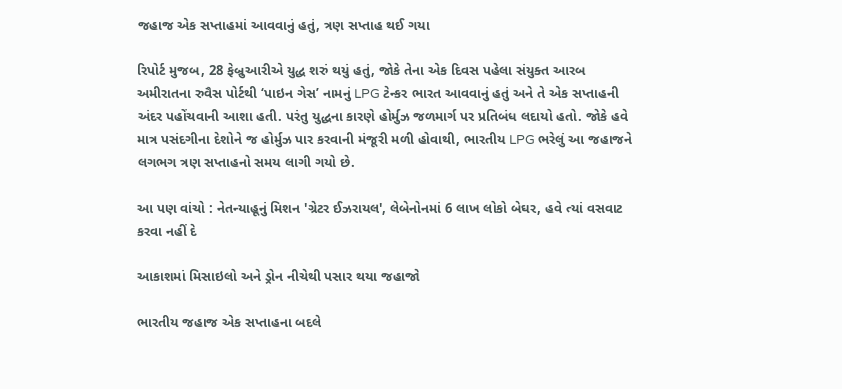જહાજ એક સપ્તાહમાં આવવાનું હતું, ત્રણ સપ્તાહ થઈ ગયા

રિપોર્ટ મુજબ, 28 ફેબ્રુઆરીએ યુદ્ધ શરું થયું હતું, જોકે તેના એક દિવસ પહેલા સંયુક્ત આરબ અમીરાતના રુવૈસ પોર્ટથી ‘પાઇન ગેસ’ નામનું LPG ટેન્કર ભારત આવવાનું હતું અને તે એક સપ્તાહની અંદર પહોંચવાની આશા હતી. પરંતુ યુદ્ધના કારણે હોર્મુઝ જળમાર્ગ પર પ્રતિબંધ લદાયો હતો. જોકે હવે માત્ર પસંદગીના દેશોને જ હોર્મુઝ પાર કરવાની મંજૂરી મળી હોવાથી, ભારતીય LPG ભરેલું આ જહાજને લગભગ ત્રણ સપ્તાહનો સમય લાગી ગયો છે.

આ પણ વાંચો : નેતન્યાહૂનું મિશન 'ગ્રેટર ઈઝરાયલ', લેબેનોનમાં 6 લાખ લોકો બેઘર, હવે ત્યાં વસવાટ કરવા નહીં દે

આકાશમાં મિસાઇલો અને ડ્રોન નીચેથી પસાર થયા જહાજો

ભારતીય જહાજ એક સપ્તાહના બદલે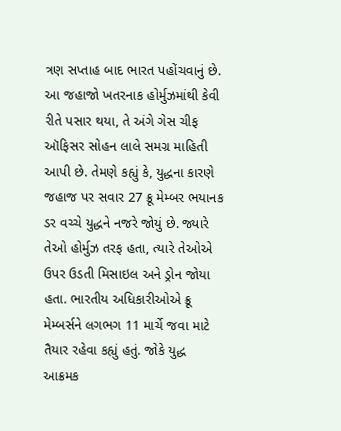ત્રણ સપ્તાહ બાદ ભારત પહોંચવાનું છે. આ જહાજો ખતરનાક હોર્મુઝમાંથી કેવી રીતે પસાર થયા, તે અંગે ગેસ ચીફ ઑફિસર સોહન લાલે સમગ્ર માહિતી આપી છે. તેમણે કહ્યું કે, યુદ્ધના કારણે જહાજ પર સવાર 27 ક્રૂ મેમ્બર ભયાનક ડર વચ્ચે યુદ્ધને નજરે જોયું છે. જ્યારે તેઓ હોર્મુઝ તરફ હતા, ત્યારે તેઓએ ઉપર ઉડતી મિસાઇલ અને ડ્રોન જોયા હતા. ભારતીય અધિકારીઓએ ક્રૂ મેમ્બર્સને લગભગ 11 માર્ચે જવા માટે તૈયાર રહેવા કહ્યું હતું. જોકે યુદ્ધ આક્રમક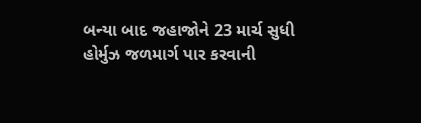બન્યા બાદ જહાજોને 23 માર્ચ સુધી હોર્મુઝ જળમાર્ગ પાર કરવાની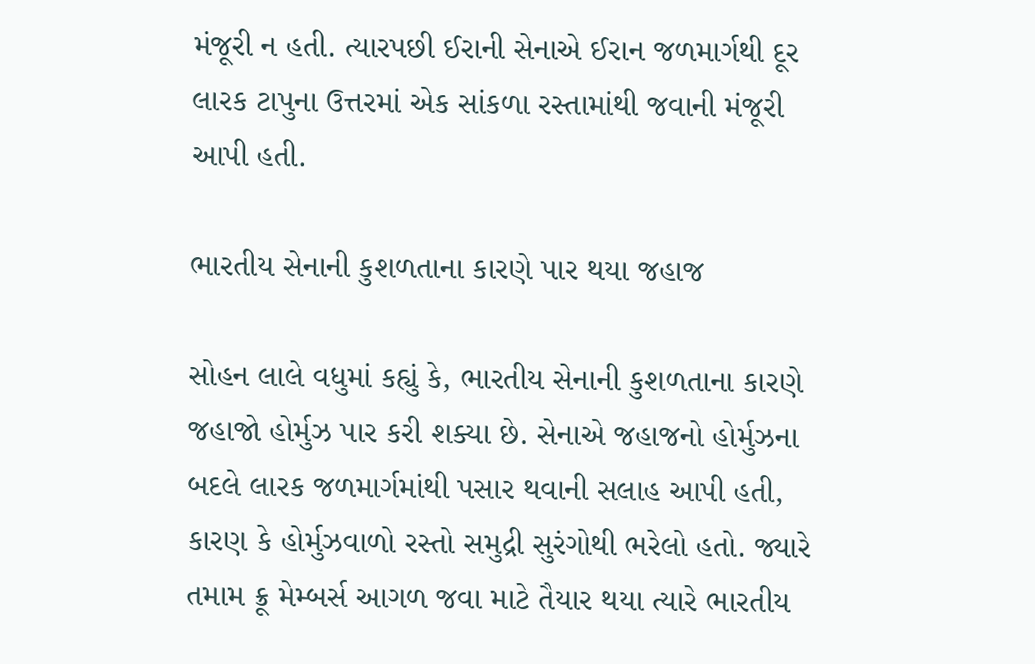મંજૂરી ન હતી. ત્યારપછી ઈરાની સેનાએ ઈરાન જળમાર્ગથી દૂર લારક ટાપુના ઉત્તરમાં એક સાંકળા રસ્તામાંથી જવાની મંજૂરી આપી હતી.

ભારતીય સેનાની કુશળતાના કારણે પાર થયા જહાજ

સોહન લાલે વધુમાં કહ્યું કે, ભારતીય સેનાની કુશળતાના કારણે જહાજો હોર્મુઝ પાર કરી શક્યા છે. સેનાએ જહાજનો હોર્મુઝના બદલે લારક જળમાર્ગમાંથી પસાર થવાની સલાહ આપી હતી, કારણ કે હોર્મુઝવાળો રસ્તો સમુદ્રી સુરંગોથી ભરેલો હતો. જ્યારે તમામ ક્રૂ મેમ્બર્સ આગળ જવા માટે તૈયાર થયા ત્યારે ભારતીય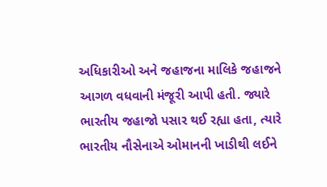અધિકારીઓ અને જહાજના માલિકે જહાજને આગળ વધવાની મંજૂરી આપી હતી. જ્યારે ભારતીય જહાજો પસાર થઈ રહ્યા હતા, ત્યારે ભારતીય નૌસેનાએ ઓમાનની ખાડીથી લઈને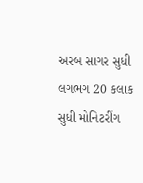અરબ સાગર સુધી લગભગ 20 કલાક સુધી મોનિટરીંગ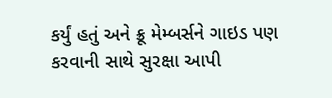કર્યું હતું અને ક્રૂ મેમ્બર્સને ગાઇડ પણ કરવાની સાથે સુરક્ષા આપી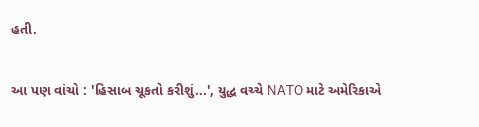હતી.

આ પણ વાંચો : 'હિસાબ ચૂકતો કરીશું...', યુદ્ધ વચ્ચે NATO માટે અમેરિકાએ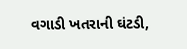વગાડી ખતરાની ઘંટડી,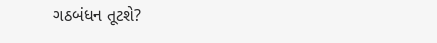ગઠબંધન તૂટશે?